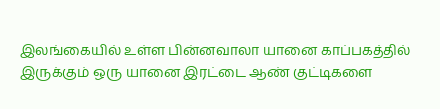இலங்கையில் உள்ள பின்னவாலா யானை காப்பகத்தில் இருக்கும் ஒரு யானை இரட்டை ஆண் குட்டிகளை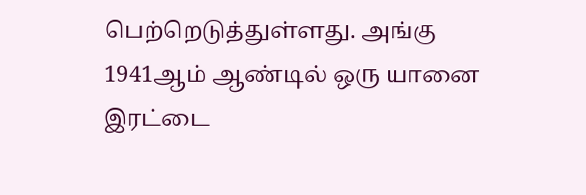பெற்றெடுத்துள்ளது. அங்கு 1941ஆம் ஆண்டில் ஒரு யானை இரட்டை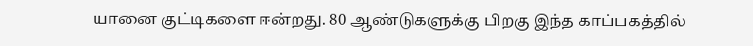யானை குட்டிகளை ஈன்றது. 80 ஆண்டுகளுக்கு பிறகு இந்த காப்பகத்தில்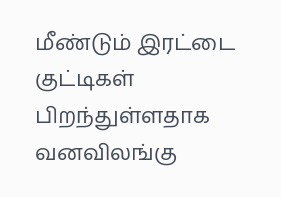மீண்டும் இரட்டை குட்டிகள் பிறந்துள்ளதாக வனவிலங்கு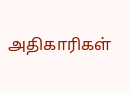அதிகாரிகள்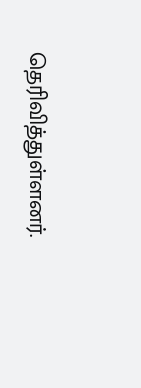தெரிவித்துள்ளனர்.